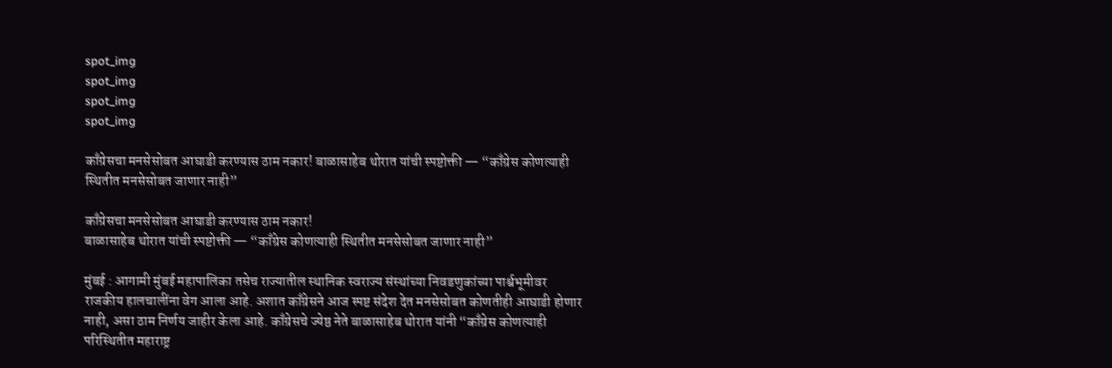spot_img
spot_img
spot_img
spot_img

काँग्रेसचा मनसेसोबत आघाडी करण्यास ठाम नकार! बाळासाहेब थोरात यांची स्पष्टोक्ती — “काँग्रेस कोणत्याही स्थितीत मनसेसोबत जाणार नाही”

काँग्रेसचा मनसेसोबत आघाडी करण्यास ठाम नकार!
बाळासाहेब थोरात यांची स्पष्टोक्ती — “काँग्रेस कोणत्याही स्थितीत मनसेसोबत जाणार नाही”

मुंबई : आगामी मुंबई महापालिका तसेच राज्यातील स्थानिक स्वराज्य संस्थांच्या निवडणुकांच्या पार्श्वभूमीवर राजकीय हालचालींना वेग आला आहे. अशात काँग्रेसने आज स्पष्ट संदेश देत मनसेसोबत कोणतीही आघाडी होणार नाही, असा ठाम निर्णय जाहीर केला आहे. काँग्रेसचे ज्येष्ठ नेते बाळासाहेब थोरात यांनी “काँग्रेस कोणत्याही परिस्थितीत महाराष्ट्र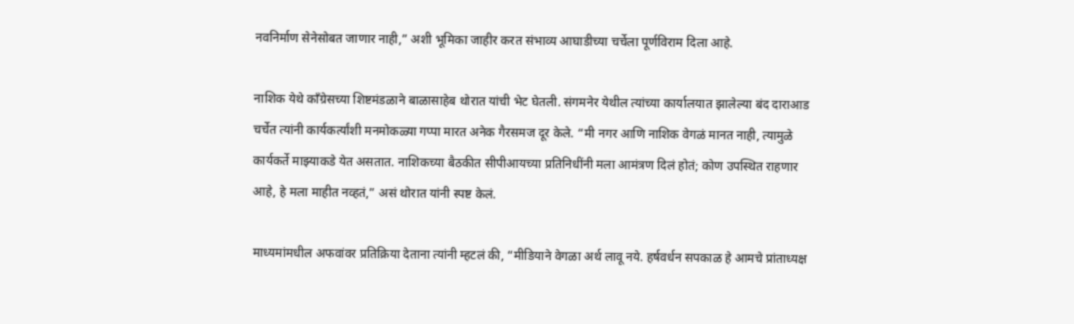नवनिर्माण सेनेसोबत जाणार नाही,” अशी भूमिका जाहीर करत संभाव्य आघाडीच्या चर्चेला पूर्णविराम दिला आहे.

नाशिक येथे काँग्रेसच्या शिष्टमंडळाने बाळासाहेब थोरात यांची भेट घेतली. संगमनेर येथील त्यांच्या कार्यालयात झालेल्या बंद दाराआड चर्चेत त्यांनी कार्यकर्त्यांशी मनमोकळ्या गप्पा मारत अनेक गैरसमज दूर केले. “मी नगर आणि नाशिक वेगळं मानत नाही, त्यामुळे कार्यकर्ते माझ्याकडे येत असतात. नाशिकच्या बैठकीत सीपीआयच्या प्रतिनिधींनी मला आमंत्रण दिलं होतं; कोण उपस्थित राहणार आहे, हे मला माहीत नव्हतं,” असं थोरात यांनी स्पष्ट केलं.

माध्यमांमधील अफवांवर प्रतिक्रिया देताना त्यांनी म्हटलं की, “मीडियाने वेगळा अर्थ लावू नये. हर्षवर्धन सपकाळ हे आमचे प्रांताध्यक्ष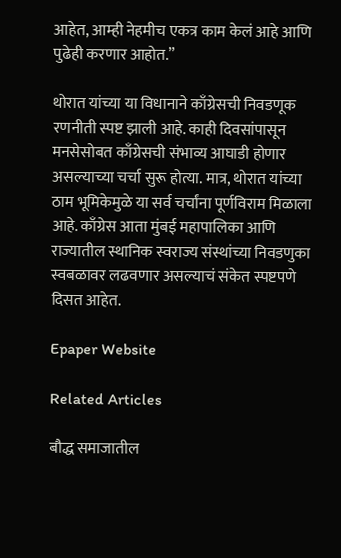आहेत, आम्ही नेहमीच एकत्र काम केलं आहे आणि पुढेही करणार आहोत.”

थोरात यांच्या या विधानाने काँग्रेसची निवडणूक रणनीती स्पष्ट झाली आहे. काही दिवसांपासून मनसेसोबत काँग्रेसची संभाव्य आघाडी होणार असल्याच्या चर्चा सुरू होत्या. मात्र, थोरात यांच्या ठाम भूमिकेमुळे या सर्व चर्चांना पूर्णविराम मिळाला आहे. काँग्रेस आता मुंबई महापालिका आणि राज्यातील स्थानिक स्वराज्य संस्थांच्या निवडणुका स्वबळावर लढवणार असल्याचं संकेत स्पष्टपणे दिसत आहेत.

Epaper Website

Related Articles

बौद्ध समाजातील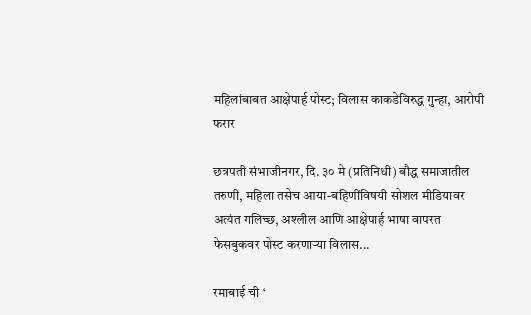महिलांबाबत आक्षेपार्ह पोस्ट; विलास काकडेविरुद्ध गुन्हा, आरोपी फरार

छत्रपती संभाजीनगर, दि. ३० मे (प्रतिनिधी) बौद्ध समाजातील तरुणी, महिला तसेच आया-बहिणींविषयी सोशल मीडियावर अत्यंत गलिच्छ, अश्लील आणि आक्षेपार्ह भाषा वापरत फेसबुकवर पोस्ट करणाऱ्या विलास...

रमाबाई ची ‘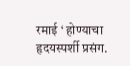रमाई ‘ होण्याचा हृदयस्पर्शी प्रसंग.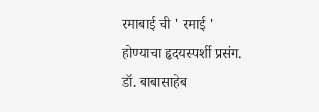रमाबाई ची ' रमाई ' होण्याचा हृदयस्पर्शी प्रसंग. डॉ. बाबासाहेब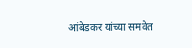आंबेडकर यांच्या समवेत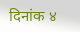दिनांक ४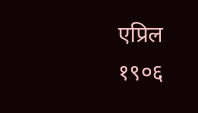एप्रिल १९०६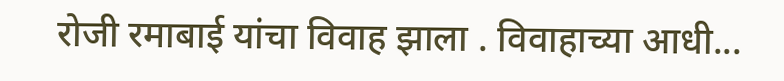रोजी रमाबाई यांचा विवाह झाला . विवाहाच्या आधी...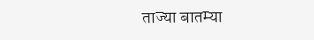ताज्या बातम्या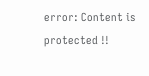error: Content is protected !!